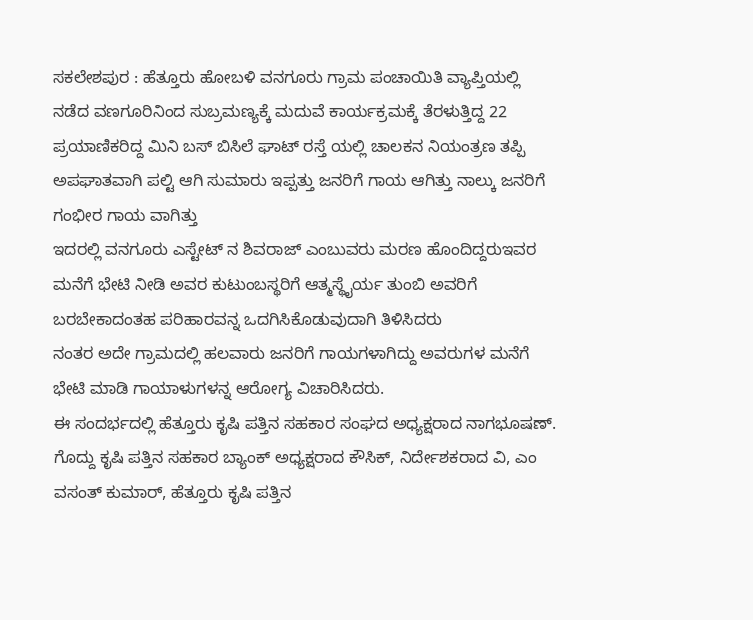ಸಕಲೇಶಪುರ : ಹೆತ್ತೂರು ಹೋಬಳಿ ವನಗೂರು ಗ್ರಾಮ ಪಂಚಾಯಿತಿ ವ್ಯಾಪ್ತಿಯಲ್ಲಿ ನಡೆದ ವಣಗೂರಿನಿಂದ ಸುಬ್ರಮಣ್ಯಕ್ಕೆ ಮದುವೆ ಕಾರ್ಯಕ್ರಮಕ್ಕೆ ತೆರಳುತ್ತಿದ್ದ 22 ಪ್ರಯಾಣಿಕರಿದ್ದ ಮಿನಿ ಬಸ್ ಬಿಸಿಲೆ ಘಾಟ್ ರಸ್ತೆ ಯಲ್ಲಿ ಚಾಲಕನ ನಿಯಂತ್ರಣ ತಪ್ಪಿ ಅಪಘಾತವಾಗಿ ಪಲ್ಟಿ ಆಗಿ ಸುಮಾರು ಇಪ್ಪತ್ತು ಜನರಿಗೆ ಗಾಯ ಆಗಿತ್ತು ನಾಲ್ಕು ಜನರಿಗೆ ಗಂಭೀರ ಗಾಯ ವಾಗಿತ್ತು
ಇದರಲ್ಲಿ ವನಗೂರು ಎಸ್ಟೇಟ್ ನ ಶಿವರಾಜ್ ಎಂಬುವರು ಮರಣ ಹೊಂದಿದ್ದರುಇವರ ಮನೆಗೆ ಭೇಟಿ ನೀಡಿ ಅವರ ಕುಟುಂಬಸ್ಥರಿಗೆ ಆತ್ಮಸ್ಥೈರ್ಯ ತುಂಬಿ ಅವರಿಗೆ ಬರಬೇಕಾದಂತಹ ಪರಿಹಾರವನ್ನ ಒದಗಿಸಿಕೊಡುವುದಾಗಿ ತಿಳಿಸಿದರು
ನಂತರ ಅದೇ ಗ್ರಾಮದಲ್ಲಿ ಹಲವಾರು ಜನರಿಗೆ ಗಾಯಗಳಾಗಿದ್ದು ಅವರುಗಳ ಮನೆಗೆ ಭೇಟಿ ಮಾಡಿ ಗಾಯಾಳುಗಳನ್ನ ಆರೋಗ್ಯ ವಿಚಾರಿಸಿದರು.
ಈ ಸಂದರ್ಭದಲ್ಲಿ ಹೆತ್ತೂರು ಕೃಷಿ ಪತ್ತಿನ ಸಹಕಾರ ಸಂಘದ ಅಧ್ಯಕ್ಷರಾದ ನಾಗಭೂಷಣ್. ಗೊದ್ದು ಕೃಷಿ ಪತ್ತಿನ ಸಹಕಾರ ಬ್ಯಾಂಕ್ ಅಧ್ಯಕ್ಷರಾದ ಕೌಸಿಕ್, ನಿರ್ದೇಶಕರಾದ ವಿ, ಎಂ ವಸಂತ್ ಕುಮಾರ್, ಹೆತ್ತೂರು ಕೃಷಿ ಪತ್ತಿನ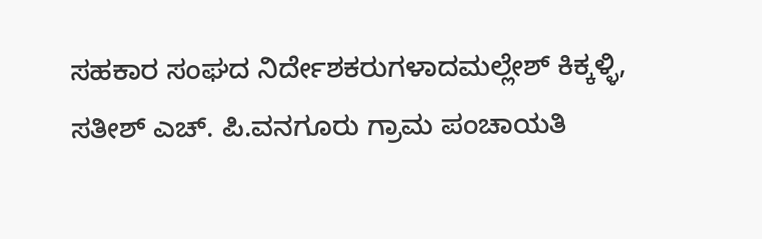ಸಹಕಾರ ಸಂಘದ ನಿರ್ದೇಶಕರುಗಳಾದಮಲ್ಲೇಶ್ ಕಿಕ್ಕಳ್ಳಿ, ಸತೀಶ್ ಎಚ್. ಪಿ.ವನಗೂರು ಗ್ರಾಮ ಪಂಚಾಯತಿ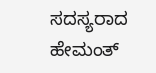ಸದಸ್ಯರಾದ ಹೇಮಂತ್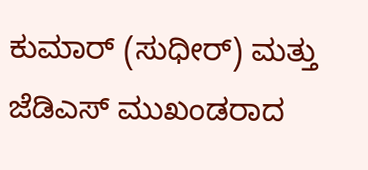ಕುಮಾರ್ (ಸುಧೀರ್) ಮತ್ತು ಜೆಡಿಎಸ್ ಮುಖಂಡರಾದ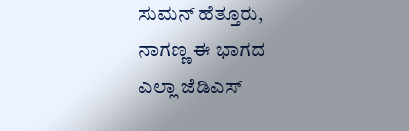ಸುಮನ್ ಹೆತ್ತೂರು, ನಾಗಣ್ಣ ಈ ಭಾಗದ ಎಲ್ಲಾ ಜೆಡಿಎಸ್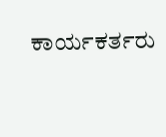ಕಾರ್ಯಕರ್ತರು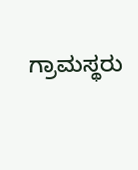ಗ್ರಾಮಸ್ಥರು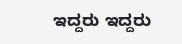ಇದ್ದರು ಇದ್ದರು